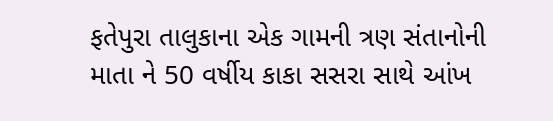ફતેપુરા તાલુકાના એક ગામની ત્રણ સંતાનોની માતા ને 50 વર્ષીય કાકા સસરા સાથે આંખ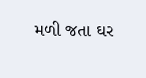મળી જતા ઘર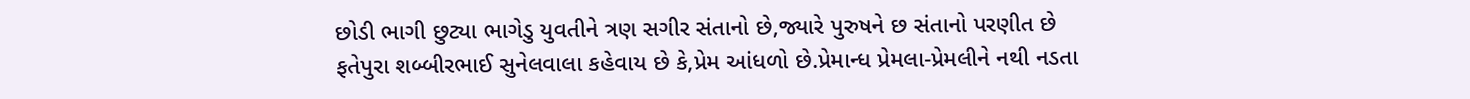છોડી ભાગી છુટ્યા ભાગેડુ યુવતીને ત્રણ સગીર સંતાનો છે,જ્યારે પુરુષને છ સંતાનો પરણીત છે
ફતેપુરા શબ્બીરભાઈ સુનેલવાલા કહેવાય છે કે,પ્રેમ આંધળો છે.પ્રેમાન્ધ પ્રેમલા-પ્રેમલીને નથી નડતા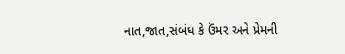નાત,જાત,સંબંધ કે ઉંમર અને પ્રેમની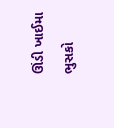ઊંડી ખાઈમા ભુસકો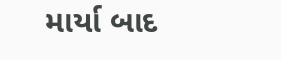માર્યા બાદ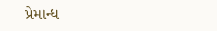પ્રેમાન્ધ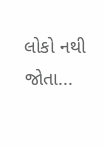લોકો નથી જોતા...